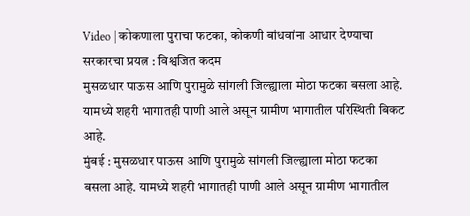Video | कोकणाला पुराचा फटका, कोकणी बांधवांना आधार देण्याचा सरकारचा प्रयत्न : विश्वजित कदम
मुसळधार पाऊस आणि पुरामुळे सांगली जिल्ह्याला मोठा फटका बसला आहे. यामध्ये शहरी भागातही पाणी आले असून ग्रामीण भागातील परिस्थिती बिकट आहे.
मुंबई : मुसळधार पाऊस आणि पुरामुळे सांगली जिल्ह्याला मोठा फटका बसला आहे. यामध्ये शहरी भागातही पाणी आले असून ग्रामीण भागातील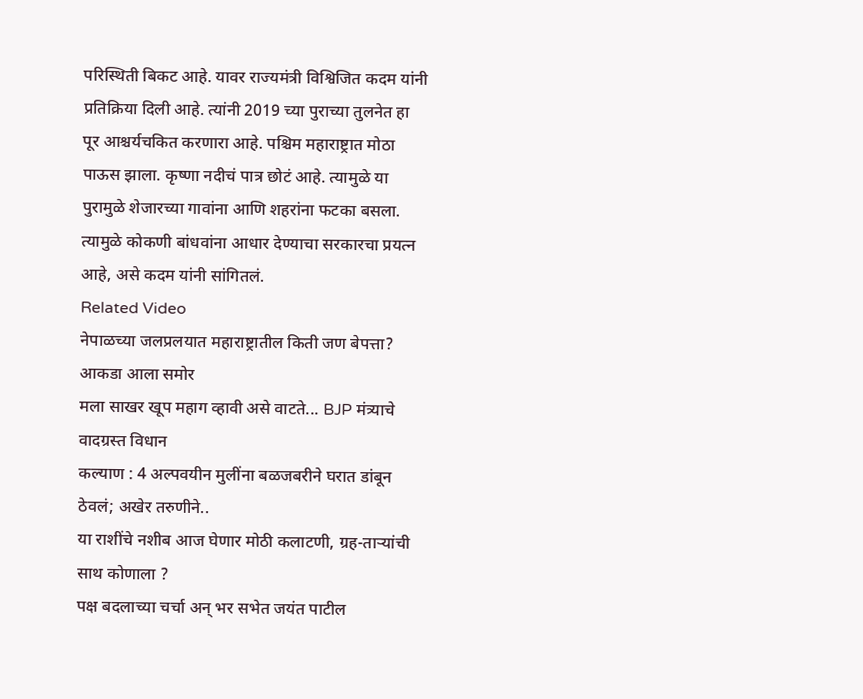परिस्थिती बिकट आहे. यावर राज्यमंत्री विश्विजित कदम यांनी प्रतिक्रिया दिली आहे. त्यांनी 2019 च्या पुराच्या तुलनेत हा पूर आश्चर्यचकित करणारा आहे. पश्चिम महाराष्ट्रात मोठा पाऊस झाला. कृष्णा नदीचं पात्र छोटं आहे. त्यामुळे या पुरामुळे शेजारच्या गावांना आणि शहरांना फटका बसला. त्यामुळे कोकणी बांधवांना आधार देण्याचा सरकारचा प्रयत्न आहे, असे कदम यांनी सांगितलं.
Related Video
नेपाळच्या जलप्रलयात महाराष्ट्रातील किती जण बेपत्ता? आकडा आला समोर
मला साखर खूप महाग व्हावी असे वाटते... BJP मंत्र्याचे वादग्रस्त विधान
कल्याण : 4 अल्पवयीन मुलींना बळजबरीने घरात डांबून ठेवलं; अखेर तरुणीने..
या राशींचे नशीब आज घेणार मोठी कलाटणी, ग्रह-ताऱ्यांची साथ कोणाला ?
पक्ष बदलाच्या चर्चा अन् भर सभेत जयंत पाटील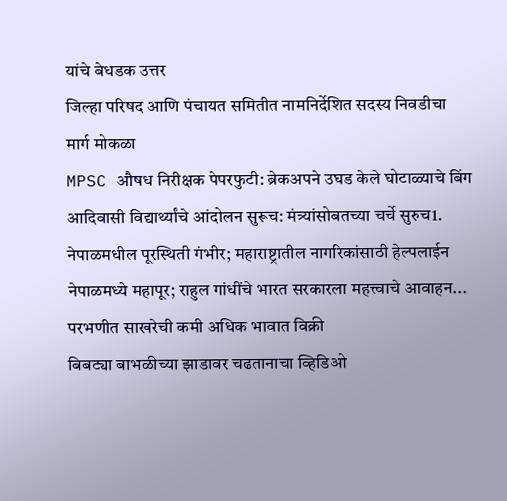यांचे बेधडक उत्तर
जिल्हा परिषद आणि पंचायत समितीत नामनिर्देशित सदस्य निवडीचा मार्ग मोकळा
MPSC औषध निरीक्षक पेपरफुटी: ब्रेकअपने उघड केले घोटाळ्याचे बिंग
आदिवासी विद्यार्थ्यांचे आंदोलन सुरूच: मंत्र्यांसोबतच्या चर्चे सुरुच1.
नेपाळमधील पूरस्थिती गंभीर; महाराष्ट्रातील नागरिकांसाठी हेल्पलाईन
नेपाळमध्ये महापूर; राहुल गांधींचे भारत सरकारला महत्त्वाचे आवाहन...
परभणीत साखरेची कमी अधिक भावात विक्री
बिबट्या बाभळीच्या झाडावर चढतानाचा व्हिडिओ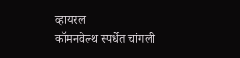व्हायरल
कॉमनवेल्थ स्पर्धेत चांगली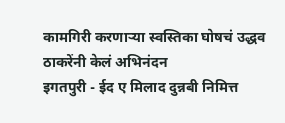कामगिरी करणाऱ्या स्वस्तिका घोषचं उद्धव ठाकरेंनी केलं अभिनंदन
इगतपुरी - ईद ए मिलाद दुन्नबी निमित्त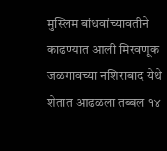मुस्लिम बांधवांच्यावतीने काढण्यात आली मिरवणूक
जळगावच्या नशिराबाद येथे शेतात आढळला तब्बल १४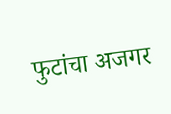फुटांचा अजगर